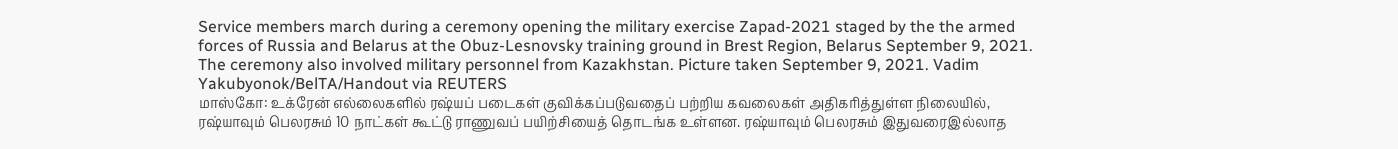Service members march during a ceremony opening the military exercise Zapad-2021 staged by the the armed forces of Russia and Belarus at the Obuz-Lesnovsky training ground in Brest Region, Belarus September 9, 2021. The ceremony also involved military personnel from Kazakhstan. Picture taken September 9, 2021. Vadim Yakubyonok/BelTA/Handout via REUTERS
மாஸ்கோ: உக்ரேன் எல்லைகளில் ரஷ்யப் படைகள் குவிக்கப்படுவதைப் பற்றிய கவலைகள் அதிகரித்துள்ள நிலையில், ரஷ்யாவும் பெலரசும் 10 நாட்கள் கூட்டு ராணுவப் பயிற்சியைத் தொடங்க உள்ளன. ரஷ்யாவும் பெலரசும் இதுவரைஇல்லாத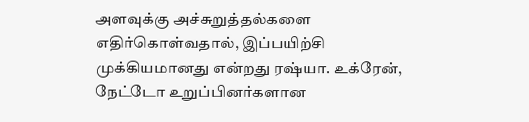அளவுக்கு அச்சுறுத்தல்களை எதிர்கொள்வதால், இப்பயிற்சி முக்கியமானது என்றது ரஷ்யா. உக்ரேன், நேட்டோ உறுப்பினர்களான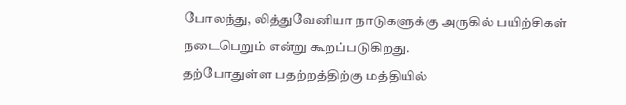போலந்து, லித்துவேனியா நாடுகளுக்கு அருகில் பயிற்சிகள் நடைபெறும் என்று கூறப்படுகிறது.
தற்போதுள்ள பதற்றத்திற்கு மத்தியில்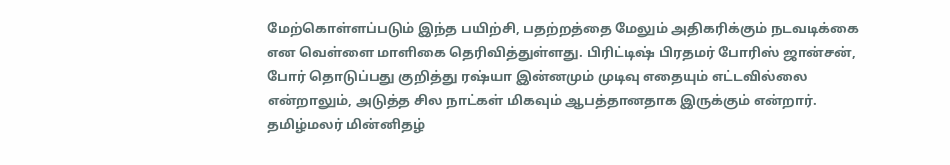மேற்கொள்ளப்படும் இந்த பயிற்சி, பதற்றத்தை மேலும் அதிகரிக்கும் நடவடிக்கை என வெள்ளை மாளிகை தெரிவித்துள்ளது. பிரிட்டிஷ் பிரதமர் போரிஸ் ஜான்சன், போர் தொடுப்பது குறித்து ரஷ்யா இன்னமும் முடிவு எதையும் எட்டவில்லை என்றாலும், அடுத்த சில நாட்கள் மிகவும் ஆபத்தானதாக இருக்கும் என்றார்.
தமிழ்மலர் மின்னிதழ்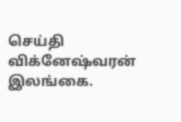செய்தி விக்னேஷ்வரன் இலங்கை.